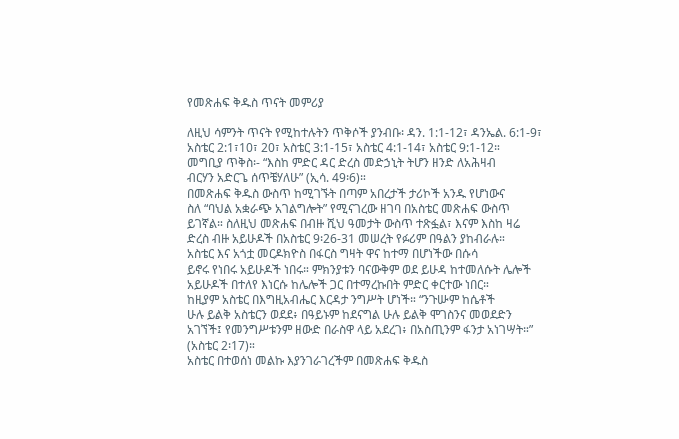የመጽሐፍ ቅዱስ ጥናት መምሪያ

ለዚህ ሳምንት ጥናት የሚከተሉትን ጥቅሶች ያንብቡ፡ ዳን. 1:1-12፣ ዳንኤል. 6:1-9፣
አስቴር 2:1፣10፣ 20፣ አስቴር 3:1-15፣ አስቴር 4:1-14፣ አስቴር 9:1-12።
መግቢያ ጥቅስ፡- “እስከ ምድር ዳር ድረስ መድኃኒት ትሆን ዘንድ ለአሕዛብ
ብርሃን አድርጌ ሰጥቼሃለሁ” (ኢሳ. 49፡6)።
በመጽሐፍ ቅዱስ ውስጥ ከሚገኙት በጣም አበረታች ታሪኮች አንዱ የሆነውና
ስለ “ባህል አቋራጭ አገልግሎት” የሚናገረው ዘገባ በአስቴር መጽሐፍ ውስጥ
ይገኛል። ስለዚህ መጽሐፍ በብዙ ሺህ ዓመታት ውስጥ ተጽፏል፣ እናም እስከ ዛሬ
ድረስ ብዙ አይሁዶች በአስቴር 9፡26-31 መሠረት የፉሪም በዓልን ያከብራሉ።
አስቴር እና አጎቷ መርዶክዮስ በፋርስ ግዛት ዋና ከተማ በሆነችው በሱሳ
ይኖሩ የነበሩ አይሁዶች ነበሩ። ምክንያቱን ባናውቅም ወደ ይሁዳ ከተመለሱት ሌሎች
አይሁዶች በተለየ እነርሱ ከሌሎች ጋር በተማረኩበት ምድር ቀርተው ነበር።
ከዚያም አስቴር በእግዚአብሔር እርዳታ ንግሥት ሆነች። “ንጉሡም ከሴቶች
ሁሉ ይልቅ አስቴርን ወደደ፥ በዓይኑም ከደናግል ሁሉ ይልቅ ሞገስንና መወደድን
አገኘች፤ የመንግሥቱንም ዘውድ በራስዋ ላይ አደረገ፥ በአስጢንም ፋንታ አነገሣት።”
(አስቴር 2፡17)።
አስቴር በተወሰነ መልኩ እያንገራገረችም በመጽሐፍ ቅዱስ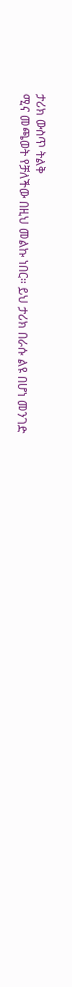ታሪክ ውስጥ ትልቅ
ሚና መጫወት የቻለችው በዚህ መልኩ ነበር። ይህ ታሪክ በራሱ ልዩ በሆነ መንገድ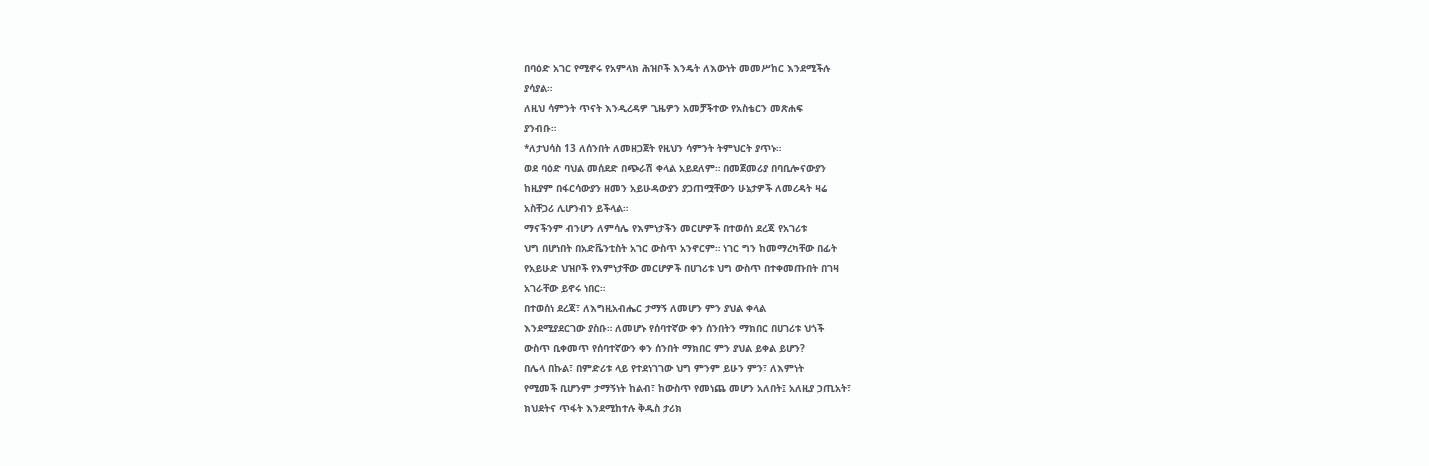በባዕድ አገር የሚኖሩ የአምላክ ሕዝቦች እንዴት ለእውነት መመሥከር እንደሚችሉ
ያሳያል።
ለዚህ ሳምንት ጥናት እንዲረዳዎ ጊዜዎን አመቻችተው የአስቴርን መጽሐፍ
ያንብቡ።
*ለታህሳስ 13 ለሰንበት ለመዘጋጀት የዚህን ሳምንት ትምህርት ያጥኑ።
ወደ ባዕድ ባህል መሰደድ በጭራሽ ቀላል አይደለም። በመጀመሪያ በባቢሎናውያን
ከዚያም በፋርሳውያን ዘመን አይሁዳውያን ያጋጠሟቸውን ሁኔታዎች ለመረዳት ዛሬ
አስቸጋሪ ሊሆንብን ይችላል።
ማናችንም ብንሆን ለምሳሌ የእምነታችን መርሆዎች በተወሰነ ደረጃ የአገሪቱ
ህግ በሆነበት በአድቬንቲስት አገር ውስጥ አንኖርም። ነገር ግን ከመማረካቸው በፊት
የአይሁድ ህዝቦች የእምነታቸው መርሆዎች በሀገሪቱ ህግ ውስጥ በተቀመጡበት በገዛ
አገራቸው ይኖሩ ነበር።
በተወሰነ ደረጃ፣ ለእግዚአብሔር ታማኝ ለመሆን ምን ያህል ቀላል
እንደሚያደርገው ያስቡ። ለመሆኑ የሰባተኛው ቀን ሰንበትን ማክበር በሀገሪቱ ህጎች
ውስጥ ቢቀመጥ የሰባተኛውን ቀን ሰንበት ማክበር ምን ያህል ይቀል ይሆን?
በሌላ በኩል፣ በምድሪቱ ላይ የተደነገገው ህግ ምንም ይሁን ምን፣ ለእምነት
የሚመች ቢሆንም ታማኝነት ከልብ፣ ከውስጥ የመነጨ መሆን አለበት፤ አለዚያ ኃጢአት፣
ክህደትና ጥፋት እንደሚከተሉ ቅዱስ ታሪክ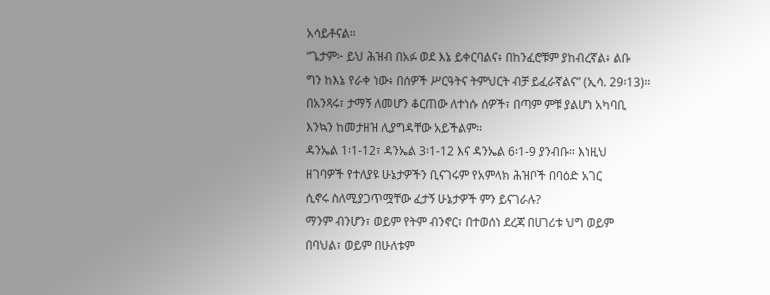አሳይቶናል።
“ጌታም፦ ይህ ሕዝብ በአፉ ወደ እኔ ይቀርባልና፥ በከንፈሮቹም ያከብረኛል፥ ልቡ
ግን ከእኔ የራቀ ነው፥ በሰዎች ሥርዓትና ትምህርት ብቻ ይፈራኛልና” (ኢሳ. 29፡13)።
በአንጻሩ፣ ታማኝ ለመሆን ቆርጠው ለተነሱ ሰዎች፣ በጣም ምቹ ያልሆነ አካባቢ
እንኳን ከመታዘዝ ሊያግዳቸው አይችልም።
ዳንኤል 1፡1-12፣ ዳንኤል 3፡1-12 እና ዳንኤል 6፡1-9 ያንብቡ። እነዚህ
ዘገባዎች የተለያዩ ሁኔታዎችን ቢናገሩም የአምላክ ሕዝቦች በባዕድ አገር
ሲኖሩ ስለሚያጋጥሟቸው ፈታኝ ሁኔታዎች ምን ይናገራሉ?
ማንም ብንሆን፣ ወይም የትም ብንኖር፣ በተወሰነ ደረጃ በሀገሪቱ ህግ ወይም
በባህል፣ ወይም በሁለቱም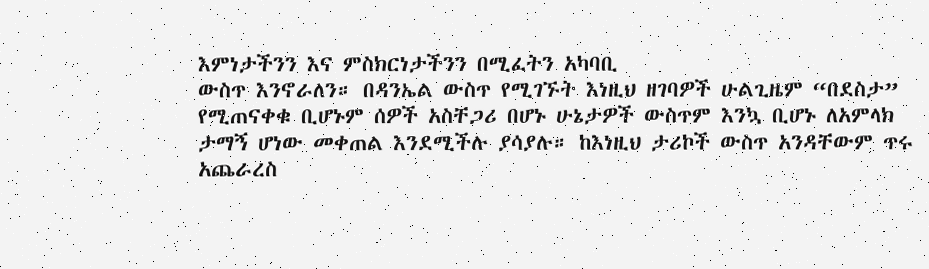እምነታችንን እና ምስክርነታችንን በሚፈትን አካባቢ
ውስጥ እንኖራለን። በዳንኤል ውስጥ የሚገኙት እነዚህ ዘገባዎች ሁልጊዜም “በደስታ”
የሚጠናቀቁ ቢሆኑም ሰዎች አስቸጋሪ በሆኑ ሁኔታዎች ውስጥም እንኳ ቢሆኑ ለአምላክ
ታማኝ ሆነው መቀጠል እንደሚችሉ ያሳያሉ። ከእነዚህ ታሪኮች ውስጥ አንዳቸውም ጥሩ
አጨራረስ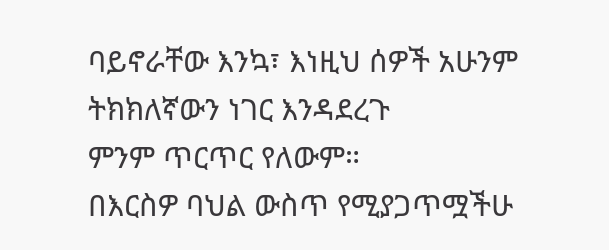ባይኖራቸው እንኳ፣ እነዚህ ሰዎች አሁንም ትክክለኛውን ነገር እንዳደረጉ
ምንም ጥርጥር የለውም።
በእርስዎ ባህል ውስጥ የሚያጋጥሟችሁ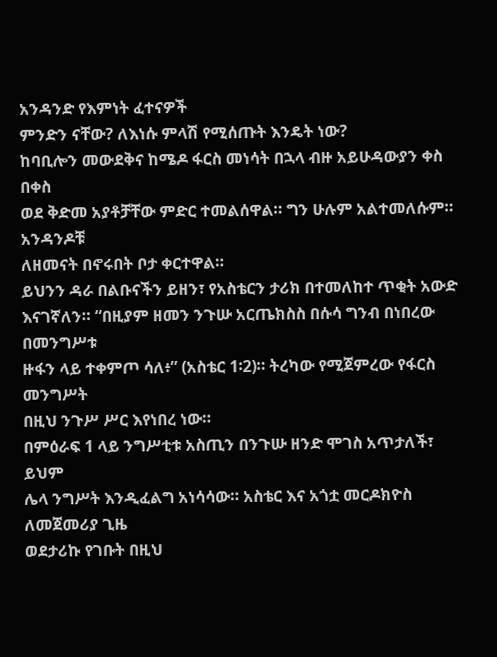አንዳንድ የእምነት ፈተናዎች
ምንድን ናቸው? ለእነሱ ምላሽ የሚሰጡት እንዴት ነው?
ከባቢሎን መውደቅና ከሜዶ ፋርስ መነሳት በኋላ ብዙ አይሁዳውያን ቀስ በቀስ
ወደ ቅድመ አያቶቻቸው ምድር ተመልሰዋል። ግን ሁሉም አልተመለሱም። አንዳንዶቹ
ለዘመናት በኖሩበት ቦታ ቀርተዋል።
ይህንን ዳራ በልቡናችን ይዘን፣ የአስቴርን ታሪክ በተመለከተ ጥቂት አውድ
እናገኛለን። “በዚያም ዘመን ንጉሡ አርጤክስስ በሱሳ ግንብ በነበረው በመንግሥቱ
ዙፋን ላይ ተቀምጦ ሳለ፥” (አስቴር 1፡2)። ትረካው የሚጀምረው የፋርስ መንግሥት
በዚህ ንጉሥ ሥር እየነበረ ነው።
በምዕራፍ 1 ላይ ንግሥቲቱ አስጢን በንጉሡ ዘንድ ሞገስ አጥታለች፣ ይህም
ሌላ ንግሥት እንዲፈልግ አነሳሳው። አስቴር እና አጎቷ መርዶክዮስ ለመጀመሪያ ጊዜ
ወደታሪኩ የገቡት በዚህ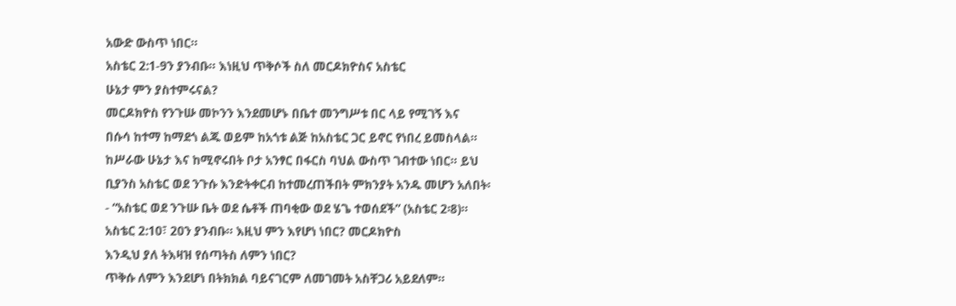አውድ ውስጥ ነበር።
አስቴር 2:1-9ን ያንብቡ። እነዚህ ጥቅሶች ስለ መርዶክዮስና አስቴር
ሁኔታ ምን ያስተምሩናል?
መርዶክዮስ የንጉሡ መኮንን እንደመሆኑ በቤተ መንግሥቱ በር ላይ የሚገኝ እና
በሱሳ ከተማ ከማደጎ ልጁ ወይም ከአጎቱ ልጅ ከአስቴር ጋር ይኖር የነበረ ይመስላል።
ከሥራው ሁኔታ እና ከሚኖሩበት ቦታ አንፃር በፋርስ ባህል ውስጥ ገብተው ነበር። ይህ
ቢያንስ አስቴር ወደ ንጉሱ እንድትቀርብ ከተመረጠችበት ምክንያት አንዱ መሆን አለበት፡
- “አስቴር ወደ ንጉሡ ቤት ወደ ሴቶች ጠባቂው ወደ ሄጌ ተወሰደች” (አስቴር 2፡8)።
አስቴር 2:10፣ 20ን ያንብቡ። እዚህ ምን እየሆነ ነበር? መርዶክዮስ
እንዲህ ያለ ትእዛዝ የሰጣትስ ለምን ነበር?
ጥቅሱ ለምን እንደሆነ በትክክል ባይናገርም ለመገመት አስቸጋሪ አይደለም።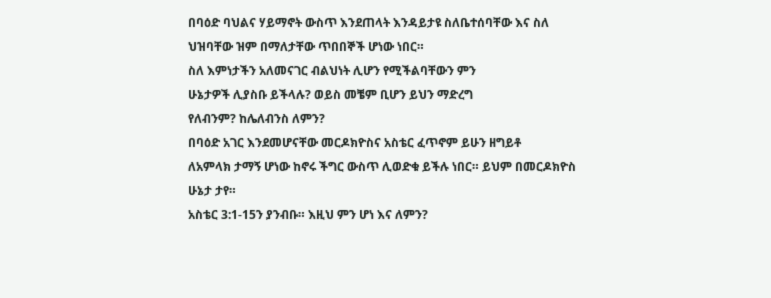በባዕድ ባህልና ሃይማኖት ውስጥ እንደጠላት እንዳይታዩ ስለቤተሰባቸው እና ስለ
ህዝባቸው ዝም በማለታቸው ጥበበኞች ሆነው ነበር።
ስለ እምነታችን አለመናገር ብልህነት ሊሆን የሚችልባቸውን ምን
ሁኔታዎች ሊያስቡ ይችላሉ? ወይስ መቼም ቢሆን ይህን ማድረግ
የለብንም? ከሌለብንስ ለምን?
በባዕድ አገር እንደመሆናቸው መርዶክዮስና አስቴር ፈጥኖም ይሁን ዘግይቶ
ለአምላክ ታማኝ ሆነው ከኖሩ ችግር ውስጥ ሊወድቁ ይችሉ ነበር። ይህም በመርዶክዮስ
ሁኔታ ታየ።
አስቴር 3:1-15ን ያንብቡ። እዚህ ምን ሆነ እና ለምን?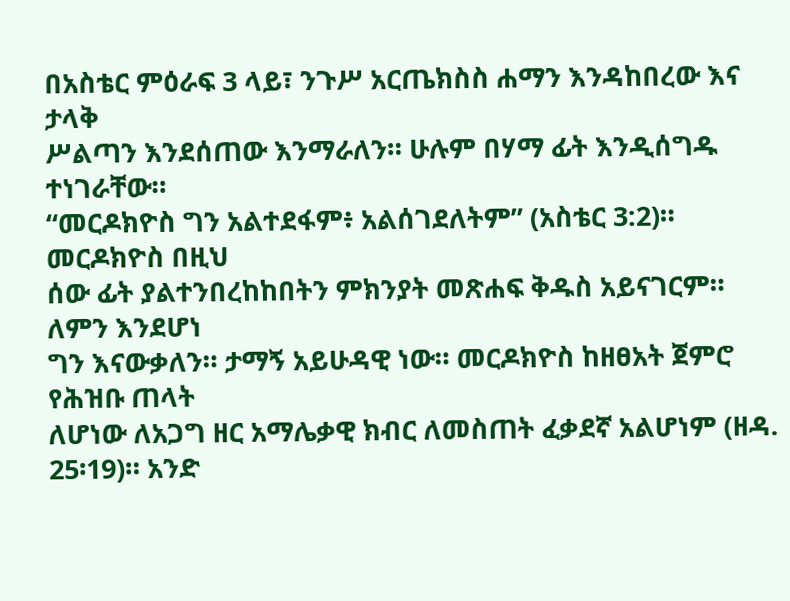በአስቴር ምዕራፍ 3 ላይ፣ ንጉሥ አርጤክስስ ሐማን እንዳከበረው እና ታላቅ
ሥልጣን እንደሰጠው እንማራለን። ሁሉም በሃማ ፊት እንዲሰግዱ ተነገራቸው።
“መርዶክዮስ ግን አልተደፋም፥ አልሰገደለትም” (አስቴር 3:2)። መርዶክዮስ በዚህ
ሰው ፊት ያልተንበረከከበትን ምክንያት መጽሐፍ ቅዱስ አይናገርም። ለምን እንደሆነ
ግን እናውቃለን። ታማኝ አይሁዳዊ ነው። መርዶክዮስ ከዘፀአት ጀምሮ የሕዝቡ ጠላት
ለሆነው ለአጋግ ዘር አማሌቃዊ ክብር ለመስጠት ፈቃደኛ አልሆነም (ዘዳ. 25፡19)። አንድ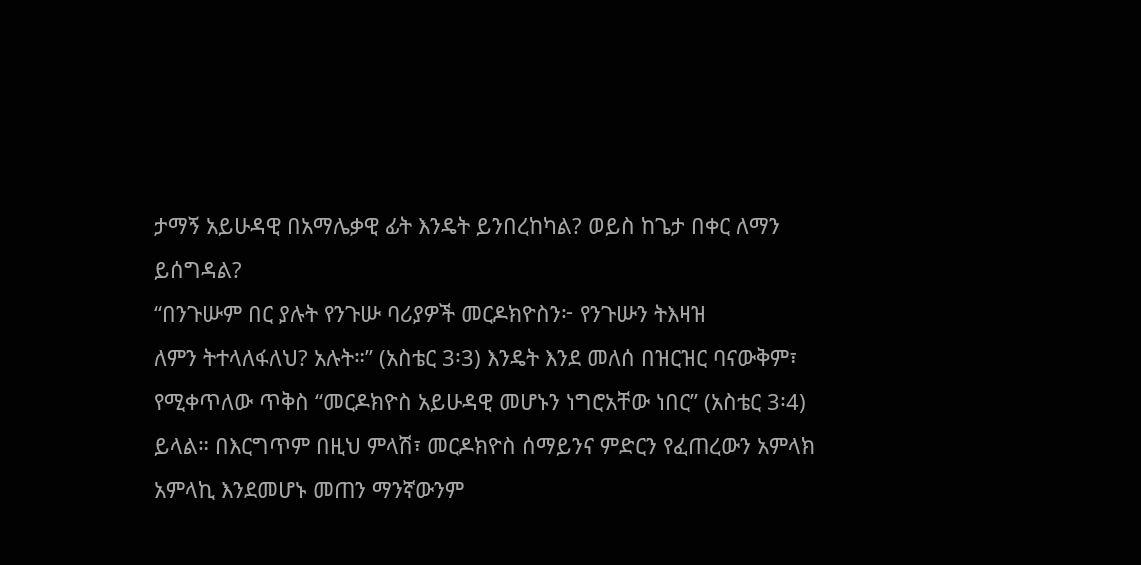ታማኝ አይሁዳዊ በአማሌቃዊ ፊት እንዴት ይንበረከካል? ወይስ ከጌታ በቀር ለማን
ይሰግዳል?
“በንጉሡም በር ያሉት የንጉሡ ባሪያዎች መርዶክዮስን፦ የንጉሡን ትእዛዝ
ለምን ትተላለፋለህ? አሉት።” (አስቴር 3፡3) እንዴት እንደ መለሰ በዝርዝር ባናውቅም፣
የሚቀጥለው ጥቅስ “መርዶክዮስ አይሁዳዊ መሆኑን ነግሮአቸው ነበር” (አስቴር 3፡4)
ይላል። በእርግጥም በዚህ ምላሽ፣ መርዶክዮስ ሰማይንና ምድርን የፈጠረውን አምላክ
አምላኪ እንደመሆኑ መጠን ማንኛውንም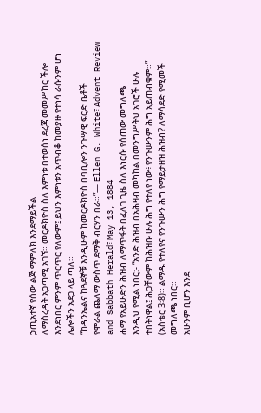ኃጢአተኛ የሰው ልጅ ማምለክ እንደማይችል
ለማስረዳት አጋጣሚ አገኘ። መርዶክዮስ ስለ እምነቱ በተወሰነ ደረጃ መመሥከር ችሎ
እንደነበር ምንም ጥርጥር የለውም፤ ይህን እምነቱን አጥብቆ ከመያዙ የተነሳ ራሱንም ሆነ
ሌሎችን አደጋ ላይ ጣለ።
“ከዳንኤልና ከጓደኞቹ እንዲሁም ከመርዶክዮስ በባቢሎን ንጉሣዊ ፍርድ ቤቶች
የሞራል ጨለማ ውስጥ ደማቅ ብርሃን በራ።”— Ellen G. White፣ Advent Review
and Sabbath Herald፣ May 13, 1884
ሐማ የአይሁድን ሕዝብ ለማጥፋት በፈለገ ጊዜ ስለ እነርሱ የሰጠው መግለጫ
እንዲህ የሚል ነበር:- “አንድ ሕዝብ በአሕዛብ መካከል በመንግሥትህ አገሮች ሁሉ
ተበትነዋል፤ ሕጋቸውም ከሕዝቡ ሁሉ ሕግ የተለየ ነው፥ የንጉሡንም ሕግ አይጠብቁም።”
(አስቴር 3፡8)። ልማዱ የተለየና የንጉሡን ሕግ የማይታዘዝ ሕዝብ? ለማሳደድ የሚመች
መግለጫ ነበር።
አሁንም ቢሆን እንደ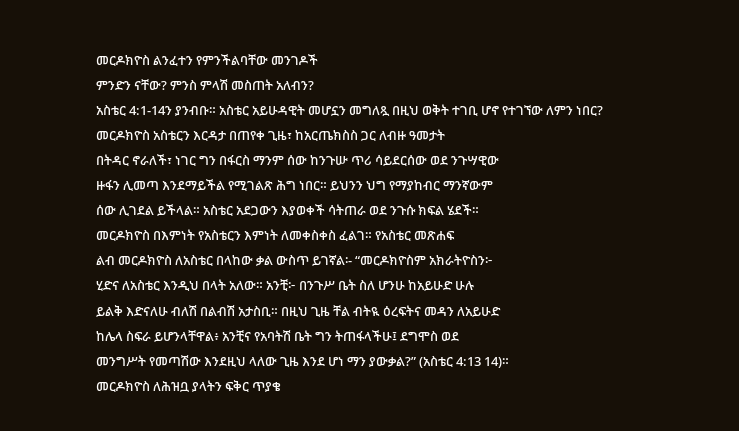መርዶክዮስ ልንፈተን የምንችልባቸው መንገዶች
ምንድን ናቸው? ምንስ ምላሽ መስጠት አለብን?
አስቴር 4:1-14ን ያንብቡ። አስቴር አይሁዳዊት መሆኗን መግለጿ በዚህ ወቅት ተገቢ ሆኖ የተገኘው ለምን ነበር?
መርዶክዮስ አስቴርን እርዳታ በጠየቀ ጊዜ፣ ከአርጤክስስ ጋር ለብዙ ዓመታት
በትዳር ኖራለች፣ ነገር ግን በፋርስ ማንም ሰው ከንጉሡ ጥሪ ሳይደርሰው ወደ ንጉሣዊው
ዙፋን ሊመጣ እንደማይችል የሚገልጽ ሕግ ነበር። ይህንን ህግ የማያከብር ማንኛውም
ሰው ሊገደል ይችላል። አስቴር አደጋውን እያወቀች ሳትጠራ ወደ ንጉሱ ክፍል ሄደች።
መርዶክዮስ በእምነት የአስቴርን እምነት ለመቀስቀስ ፈልገ። የአስቴር መጽሐፍ
ልብ መርዶክዮስ ለአስቴር በላከው ቃል ውስጥ ይገኛል፡- “መርዶክዮስም አክራትዮስን፦
ሂድና ለአስቴር እንዲህ በላት አለው። አንቺ፦ በንጉሥ ቤት ስለ ሆንሁ ከአይሁድ ሁሉ
ይልቅ እድናለሁ ብለሽ በልብሽ አታስቢ። በዚህ ጊዜ ቸል ብትዪ ዕረፍትና መዳን ለአይሁድ
ከሌላ ስፍራ ይሆንላቸዋል፥ አንቺና የአባትሽ ቤት ግን ትጠፋላችሁ፤ ደግሞስ ወደ
መንግሥት የመጣሽው እንደዚህ ላለው ጊዜ እንደ ሆነ ማን ያውቃል?” (አስቴር 4:13 14)።
መርዶክዮስ ለሕዝቧ ያላትን ፍቅር ጥያቄ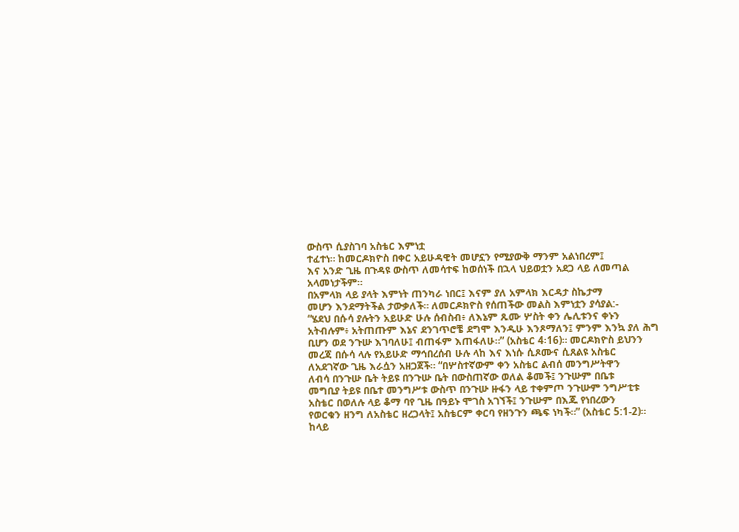ውስጥ ሲያስገባ አስቴር እምነቷ
ተፈተነ። ከመርዶክዮስ በቀር አይሁዳዊት መሆኗን የሚያውቅ ማንም አልነበረም፤
እና አንድ ጊዜ በጉዳዩ ውስጥ ለመሳተፍ ከወሰነች በኋላ ህይወቷን አደጋ ላይ ለመጣል
አላመነታችም።
በአምላክ ላይ ያላት እምነት ጠንካራ ነበር፤ እናም ያለ አምላክ እርዳታ ስኬታማ
መሆን እንደማትችል ታውቃለች። ለመርዶክዮስ የሰጠችው መልስ እምነቷን ያሳያል:-
“ሄደህ በሱሳ ያሉትን አይሁድ ሁሉ ሰብስብ፥ ለእኔም ጹሙ ሦስት ቀን ሌሊቱንና ቀኑን
አትብሉም፥ አትጠጡም እኔና ደንገጥሮቼ ደግሞ እንዲሁ እንጾማለን፤ ምንም እንኳ ያለ ሕግ
ቢሆን ወደ ንጉሡ እገባለሁ፤ ብጠፋም እጠፋለሁ።” (አስቴር 4፡16)። መርዶክዮስ ይህንን
መረጃ በሱሳ ላሉ የአይሁድ ማኅበረሰብ ሁሉ ላከ እና እነሱ ሲጾሙና ሲጸልዩ አስቴር
ለአደገኛው ጊዜ እራሷን አዘጋጀች። “በሦስተኛውም ቀን አስቴር ልብሰ መንግሥትዋን
ለብሳ በንጉሡ ቤት ትይዩ በንጉሡ ቤት በውስጠኛው ወለል ቆመች፤ ንጉሡም በቤቱ
መግቢያ ትይዩ በቤተ መንግሥቱ ውስጥ በንጉሡ ዙፋን ላይ ተቀምጦ ንጉሡም ንግሥቲቱ
አስቴር በወለሉ ላይ ቆማ ባየ ጊዜ በዓይኑ ሞገስ አገኘች፤ ንጉሡም በእጁ የነበረውን
የወርቁን ዘንግ ለአስቴር ዘረጋላት፤ አስቴርም ቀርባ የዘንጉን ጫፍ ነካች።” (አስቴር 5:1-2)።
ከላይ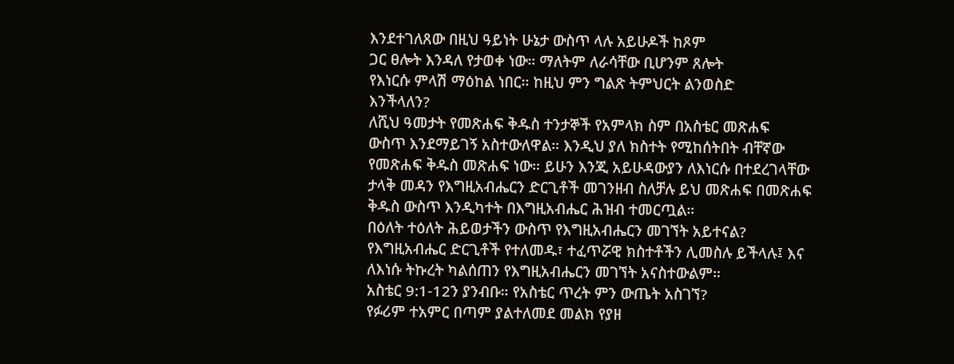እንደተገለጸው በዚህ ዓይነት ሁኔታ ውስጥ ላሉ አይሁዶች ከጾም
ጋር ፀሎት እንዳለ የታወቀ ነው። ማለትም ለራሳቸው ቢሆንም ጸሎት
የእነርሱ ምላሽ ማዕከል ነበር። ከዚህ ምን ግልጽ ትምህርት ልንወስድ
እንችላለን?
ለሺህ ዓመታት የመጽሐፍ ቅዱስ ተንታኞች የአምላክ ስም በአስቴር መጽሐፍ
ውስጥ እንደማይገኝ አስተውለዋል። እንዲህ ያለ ክስተት የሚከሰትበት ብቸኛው
የመጽሐፍ ቅዱስ መጽሐፍ ነው። ይሁን እንጂ አይሁዳውያን ለእነርሱ በተደረገላቸው
ታላቅ መዳን የእግዚአብሔርን ድርጊቶች መገንዘብ ስለቻሉ ይህ መጽሐፍ በመጽሐፍ
ቅዱስ ውስጥ እንዲካተት በእግዚአብሔር ሕዝብ ተመርጧል።
በዕለት ተዕለት ሕይወታችን ውስጥ የእግዚአብሔርን መገኘት አይተናል?
የእግዚአብሔር ድርጊቶች የተለመዱ፣ ተፈጥሯዊ ክስተቶችን ሊመስሉ ይችላሉ፤ እና
ለእነሱ ትኩረት ካልሰጠን የእግዚአብሔርን መገኘት አናስተውልም።
አስቴር 9:1-12ን ያንብቡ። የአስቴር ጥረት ምን ውጤት አስገኘ?
የፉሪም ተአምር በጣም ያልተለመደ መልክ የያዘ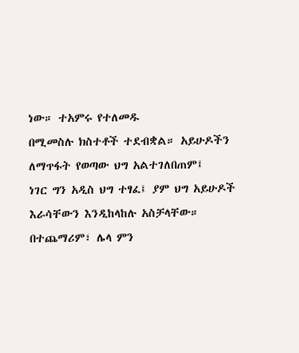ነው። ተአምሩ የተለመዱ
በሚመስሉ ክስተቶች ተደብቋል። አይሁዶችን ለማጥፋት የወጣው ህግ አልተገለበጠም፤
ነገር ግን አዲስ ህግ ተፃፈ፤ ያም ህግ አይሁዶች እራሳቸውን እንዲከላከሉ አስቻላቸው።
በተጨማሪም፣ ሌላ ምን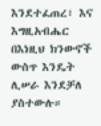እንደተፈጠረ፣ እና እግዚአብሔር በእነዚህ ክንውኖች
ውስጥ እንዴት ሊሠራ እንደቻለ ያስተውሉ።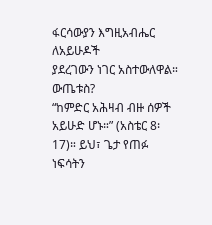ፋርሳውያን እግዚአብሔር ለአይሁዶች
ያደረገውን ነገር አስተውለዋል።
ውጤቱስ?
“ከምድር አሕዛብ ብዙ ሰዎች አይሁድ ሆኑ።” (አስቴር 8፡17)። ይህ፣ ጌታ የጠፉ
ነፍሳትን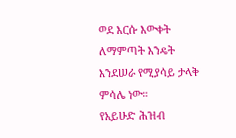ወደ እርሱ እውቀት ለማምጣት እንዴት እንደሠራ የሚያሳይ ታላቅ ምሳሌ ነው።
የአይሁድ ሕዝብ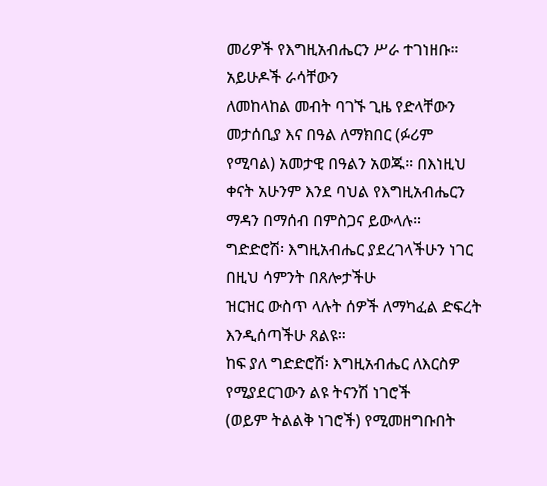መሪዎች የእግዚአብሔርን ሥራ ተገነዘቡ። አይሁዶች ራሳቸውን
ለመከላከል መብት ባገኙ ጊዜ የድላቸውን መታሰቢያ እና በዓል ለማክበር (ፉሪም
የሚባል) አመታዊ በዓልን አወጁ። በእነዚህ ቀናት አሁንም እንደ ባህል የእግዚአብሔርን
ማዳን በማሰብ በምስጋና ይውላሉ።
ግድድሮሽ፡ እግዚአብሔር ያደረገላችሁን ነገር በዚህ ሳምንት በጸሎታችሁ
ዝርዝር ውስጥ ላሉት ሰዎች ለማካፈል ድፍረት እንዲሰጣችሁ ጸልዩ።
ከፍ ያለ ግድድሮሽ፡ እግዚአብሔር ለእርስዎ የሚያደርገውን ልዩ ትናንሽ ነገሮች
(ወይም ትልልቅ ነገሮች) የሚመዘግቡበት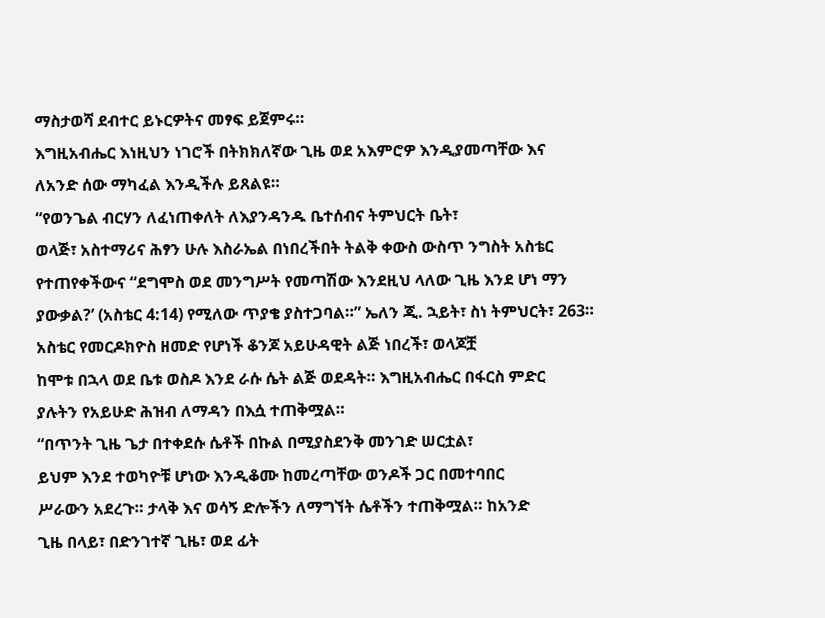ማስታወሻ ደብተር ይኑርዎትና መፃፍ ይጀምሩ።
እግዚአብሔር እነዚህን ነገሮች በትክክለኛው ጊዜ ወደ አእምሮዎ እንዲያመጣቸው እና
ለአንድ ሰው ማካፈል እንዲችሉ ይጸልዩ።
“የወንጌል ብርሃን ለፈነጠቀለት ለእያንዳንዱ ቤተሰብና ትምህርት ቤት፣
ወላጅ፣ አስተማሪና ሕፃን ሁሉ እስራኤል በነበረችበት ትልቅ ቀውስ ውስጥ ንግስት አስቴር
የተጠየቀችውና “ደግሞስ ወደ መንግሥት የመጣሽው እንደዚህ ላለው ጊዜ እንደ ሆነ ማን
ያውቃል?’ (አስቴር 4:14) የሚለው ጥያቄ ያስተጋባል።” ኤለን ጂ. ኋይት፣ ስነ ትምህርት፣ 263።
አስቴር የመርዶክዮስ ዘመድ የሆነች ቆንጆ አይሁዳዊት ልጅ ነበረች፣ ወላጆቿ
ከሞቱ በኋላ ወደ ቤቱ ወስዶ እንደ ራሱ ሴት ልጅ ወደዳት። እግዚአብሔር በፋርስ ምድር
ያሉትን የአይሁድ ሕዝብ ለማዳን በእሷ ተጠቅሟል።
“በጥንት ጊዜ ጌታ በተቀደሱ ሴቶች በኩል በሚያስደንቅ መንገድ ሠርቷል፣
ይህም እንደ ተወካዮቹ ሆነው እንዲቆሙ ከመረጣቸው ወንዶች ጋር በመተባበር
ሥራውን አደረጉ። ታላቅ እና ወሳኝ ድሎችን ለማግኘት ሴቶችን ተጠቅሟል። ከአንድ
ጊዜ በላይ፣ በድንገተኛ ጊዜ፣ ወደ ፊት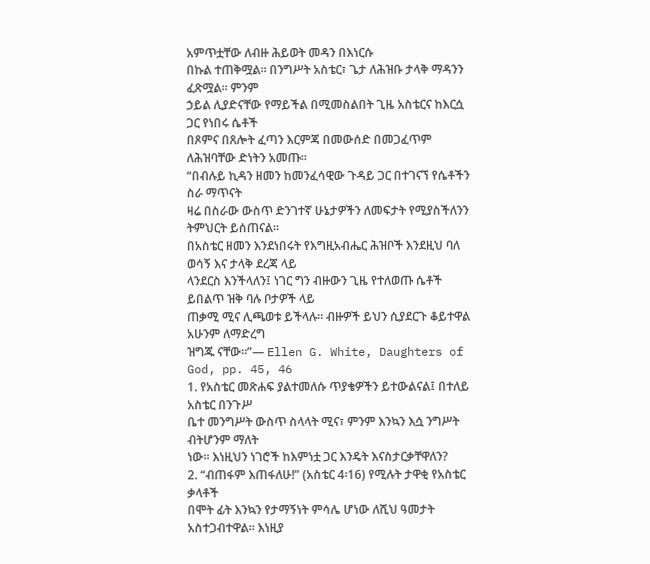አምጥቷቸው ለብዙ ሕይወት መዳን በእነርሱ
በኩል ተጠቅሟል። በንግሥት አስቴር፣ ጌታ ለሕዝቡ ታላቅ ማዳንን ፈጽሟል። ምንም
ኃይል ሊያድናቸው የማይችል በሚመስልበት ጊዜ አስቴርና ከእርሷ ጋር የነበሩ ሴቶች
በጾምና በጸሎት ፈጣን እርምጃ በመውሰድ በመጋፈጥም ለሕዝባቸው ድነትን አመጡ።
“በብሉይ ኪዳን ዘመን ከመንፈሳዊው ጉዳይ ጋር በተገናኘ የሴቶችን ስራ ማጥናት
ዛሬ በስራው ውስጥ ድንገተኛ ሁኔታዎችን ለመፍታት የሚያስችለንን ትምህርት ይሰጠናል።
በአስቴር ዘመን እንደነበሩት የእግዚአብሔር ሕዝቦች እንደዚህ ባለ ወሳኝ እና ታላቅ ደረጃ ላይ
ላንደርስ እንችላለን፤ ነገር ግን ብዙውን ጊዜ የተለወጡ ሴቶች ይበልጥ ዝቅ ባሉ ቦታዎች ላይ
ጠቃሚ ሚና ሊጫወቱ ይችላሉ። ብዙዎች ይህን ሲያደርጉ ቆይተዋል አሁንም ለማድረግ
ዝግጁ ናቸው።”— Ellen G. White, Daughters of God, pp. 45, 46
1. የአስቴር መጽሐፍ ያልተመለሱ ጥያቄዎችን ይተውልናል፤ በተለይ አስቴር በንጉሥ
ቤተ መንግሥት ውስጥ ስላላት ሚና፣ ምንም እንኳን እሷ ንግሥት ብትሆንም ማለት
ነው። እነዚህን ነገሮች ከእምነቷ ጋር እንዴት እናስታርቃቸዋለን?
2. “ብጠፋም እጠፋለሁ!” (አስቴር 4፡16) የሚሉት ታዋቂ የአስቴር ቃላቶች
በሞት ፊት እንኳን የታማኝነት ምሳሌ ሆነው ለሺህ ዓመታት አስተጋብተዋል። እነዚያ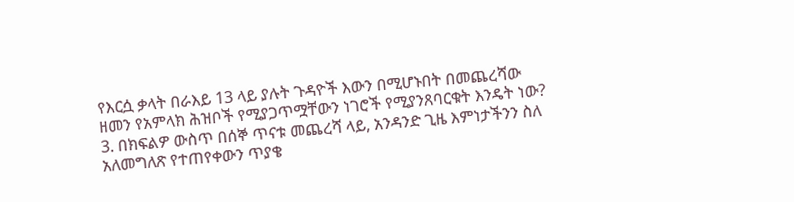የእርሷ ቃላት በራእይ 13 ላይ ያሉት ጉዳዮች እውን በሚሆኑበት በመጨረሻው
ዘመን የአምላክ ሕዝቦች የሚያጋጥሟቸውን ነገሮች የሚያንጸባርቁት እንዴት ነው?
3. በክፍልዎ ውስጥ በሰኞ ጥናቱ መጨረሻ ላይ, አንዳንድ ጊዜ እምነታችንን ስለ
አለመግለጽ የተጠየቀውን ጥያቄ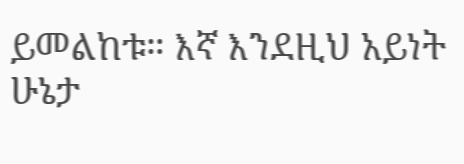ይመልከቱ። እኛ እንደዚህ አይነት ሁኔታ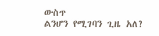ውስጥ
ልንሆን የሚገባን ጊዜ አለ?